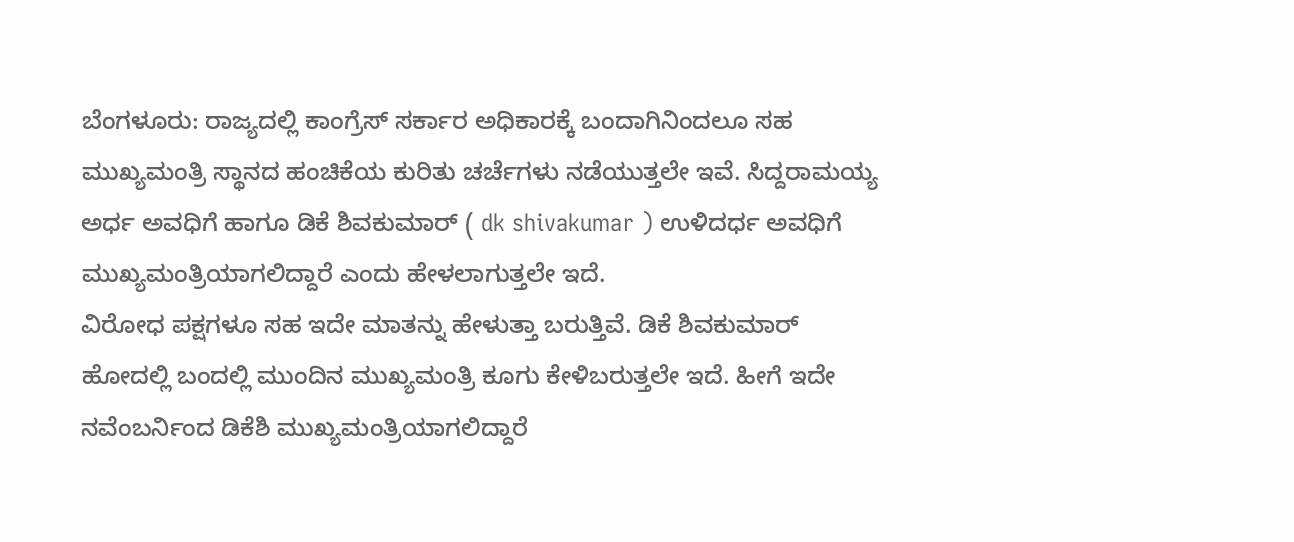ಬೆಂಗಳೂರು: ರಾಜ್ಯದಲ್ಲಿ ಕಾಂಗ್ರೆಸ್ ಸರ್ಕಾರ ಅಧಿಕಾರಕ್ಕೆ ಬಂದಾಗಿನಿಂದಲೂ ಸಹ ಮುಖ್ಯಮಂತ್ರಿ ಸ್ಥಾನದ ಹಂಚಿಕೆಯ ಕುರಿತು ಚರ್ಚೆಗಳು ನಡೆಯುತ್ತಲೇ ಇವೆ. ಸಿದ್ದರಾಮಯ್ಯ ಅರ್ಧ ಅವಧಿಗೆ ಹಾಗೂ ಡಿಕೆ ಶಿವಕುಮಾರ್ ( dk shivakumar ) ಉಳಿದರ್ಧ ಅವಧಿಗೆ ಮುಖ್ಯಮಂತ್ರಿಯಾಗಲಿದ್ದಾರೆ ಎಂದು ಹೇಳಲಾಗುತ್ತಲೇ ಇದೆ.
ವಿರೋಧ ಪಕ್ಷಗಳೂ ಸಹ ಇದೇ ಮಾತನ್ನು ಹೇಳುತ್ತಾ ಬರುತ್ತಿವೆ. ಡಿಕೆ ಶಿವಕುಮಾರ್ ಹೋದಲ್ಲಿ ಬಂದಲ್ಲಿ ಮುಂದಿನ ಮುಖ್ಯಮಂತ್ರಿ ಕೂಗು ಕೇಳಿಬರುತ್ತಲೇ ಇದೆ. ಹೀಗೆ ಇದೇ ನವೆಂಬರ್ನಿಂದ ಡಿಕೆಶಿ ಮುಖ್ಯಮಂತ್ರಿಯಾಗಲಿದ್ದಾರೆ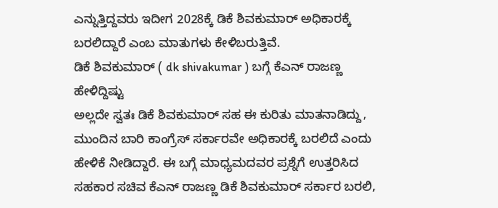ಎನ್ನುತ್ತಿದ್ದವರು ಇದೀಗ 2028ಕ್ಕೆ ಡಿಕೆ ಶಿವಕುಮಾರ್ ಅಧಿಕಾರಕ್ಕೆ ಬರಲಿದ್ದಾರೆ ಎಂಬ ಮಾತುಗಳು ಕೇಳಿಬರುತ್ತಿವೆ.
ಡಿಕೆ ಶಿವಕುಮಾರ್ ( dk shivakumar ) ಬಗ್ಗೆ ಕೆಎನ್ ರಾಜಣ್ಣ ಹೇಳಿದ್ದಿಷ್ಟು
ಅಲ್ಲದೇ ಸ್ವತಃ ಡಿಕೆ ಶಿವಕುಮಾರ್ ಸಹ ಈ ಕುರಿತು ಮಾತನಾಡಿದ್ದು, ಮುಂದಿನ ಬಾರಿ ಕಾಂಗ್ರೆಸ್ ಸರ್ಕಾರವೇ ಅಧಿಕಾರಕ್ಕೆ ಬರಲಿದೆ ಎಂದು ಹೇಳಿಕೆ ನೀಡಿದ್ದಾರೆ. ಈ ಬಗ್ಗೆ ಮಾಧ್ಯಮದವರ ಪ್ರಶ್ನೆಗೆ ಉತ್ತರಿಸಿದ ಸಹಕಾರ ಸಚಿವ ಕೆಎನ್ ರಾಜಣ್ಣ ಡಿಕೆ ಶಿವಕುಮಾರ್ ಸರ್ಕಾರ ಬರಲಿ,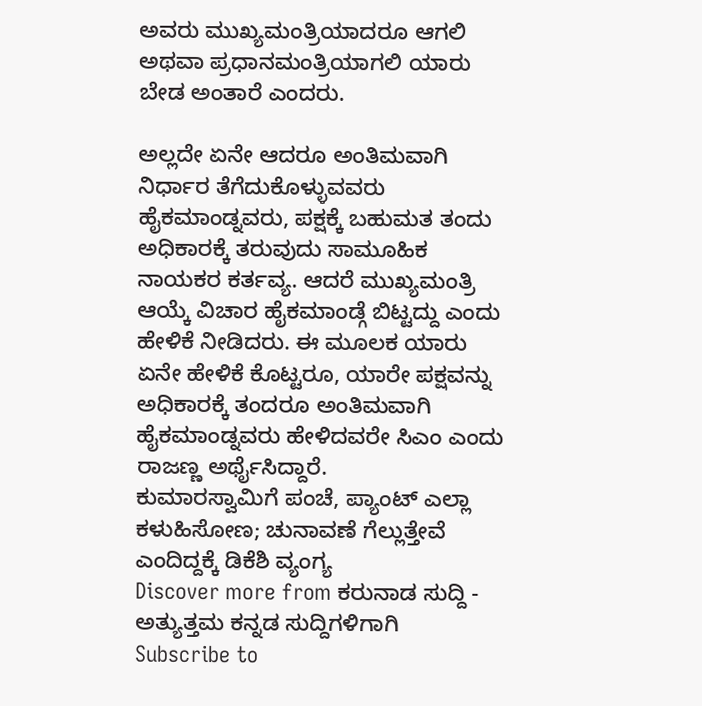ಅವರು ಮುಖ್ಯಮಂತ್ರಿಯಾದರೂ ಆಗಲಿ ಅಥವಾ ಪ್ರಧಾನಮಂತ್ರಿಯಾಗಲಿ ಯಾರು ಬೇಡ ಅಂತಾರೆ ಎಂದರು.

ಅಲ್ಲದೇ ಏನೇ ಆದರೂ ಅಂತಿಮವಾಗಿ ನಿರ್ಧಾರ ತೆಗೆದುಕೊಳ್ಳುವವರು ಹೈಕಮಾಂಡ್ನವರು, ಪಕ್ಷಕ್ಕೆ ಬಹುಮತ ತಂದು ಅಧಿಕಾರಕ್ಕೆ ತರುವುದು ಸಾಮೂಹಿಕ ನಾಯಕರ ಕರ್ತವ್ಯ. ಆದರೆ ಮುಖ್ಯಮಂತ್ರಿ ಆಯ್ಕೆ ವಿಚಾರ ಹೈಕಮಾಂಡ್ಗೆ ಬಿಟ್ಟದ್ದು ಎಂದು ಹೇಳಿಕೆ ನೀಡಿದರು. ಈ ಮೂಲಕ ಯಾರು ಏನೇ ಹೇಳಿಕೆ ಕೊಟ್ಟರೂ, ಯಾರೇ ಪಕ್ಷವನ್ನು ಅಧಿಕಾರಕ್ಕೆ ತಂದರೂ ಅಂತಿಮವಾಗಿ ಹೈಕಮಾಂಡ್ನವರು ಹೇಳಿದವರೇ ಸಿಎಂ ಎಂದು ರಾಜಣ್ಣ ಅರ್ಥೈಸಿದ್ದಾರೆ.
ಕುಮಾರಸ್ವಾಮಿಗೆ ಪಂಚೆ, ಪ್ಯಾಂಟ್ ಎಲ್ಲಾ ಕಳುಹಿಸೋಣ; ಚುನಾವಣೆ ಗೆಲ್ಲುತ್ತೇವೆ ಎಂದಿದ್ದಕ್ಕೆ ಡಿಕೆಶಿ ವ್ಯಂಗ್ಯ
Discover more from ಕರುನಾಡ ಸುದ್ದಿ - ಅತ್ಯುತ್ತಮ ಕನ್ನಡ ಸುದ್ದಿಗಳಿಗಾಗಿ
Subscribe to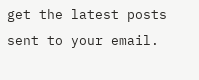get the latest posts sent to your email.